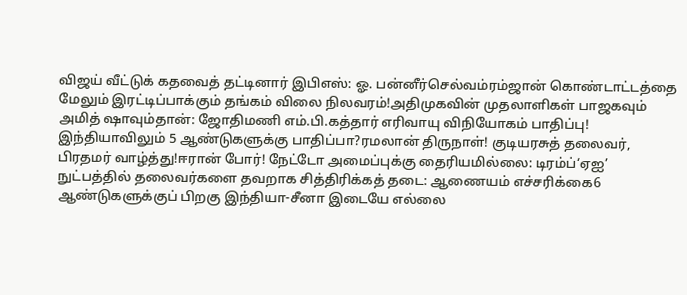விஜய் வீட்டுக் கதவைத் தட்டினார் இபிஎஸ்: ஓ. பன்னீர்செல்வம்ரம்ஜான் கொண்டாட்டத்தை மேலும் இரட்டிப்பாக்கும் தங்கம் விலை நிலவரம்!அதிமுகவின் முதலாளிகள் பாஜகவும் அமித் ஷாவும்தான்: ஜோதிமணி எம்.பி.கத்தார் எரிவாயு விநியோகம் பாதிப்பு! இந்தியாவிலும் 5 ஆண்டுகளுக்கு பாதிப்பா?ரமலான் திருநாள்! குடியரசுத் தலைவர், பிரதமர் வாழ்த்து!ஈரான் போர்! நேட்டோ அமைப்புக்கு தைரியமில்லை: டிரம்ப்‘ஏஐ’ நுட்பத்தில் தலைவர்களை தவறாக சித்திரிக்கத் தடை: ஆணையம் எச்சரிக்கை6 ஆண்டுகளுக்குப் பிறகு இந்தியா-சீனா இடையே எல்லை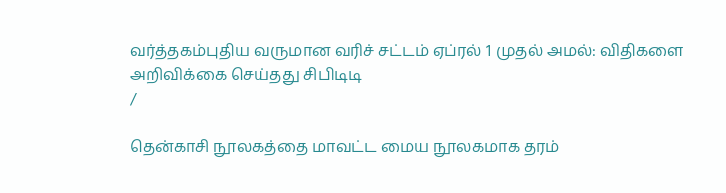வர்த்தகம்புதிய வருமான வரிச் சட்டம் ஏப்ரல் 1 முதல் அமல்: விதிகளை அறிவிக்கை செய்தது சிபிடிடி
/

தென்காசி நூலகத்தை மாவட்ட மைய நூலகமாக தரம்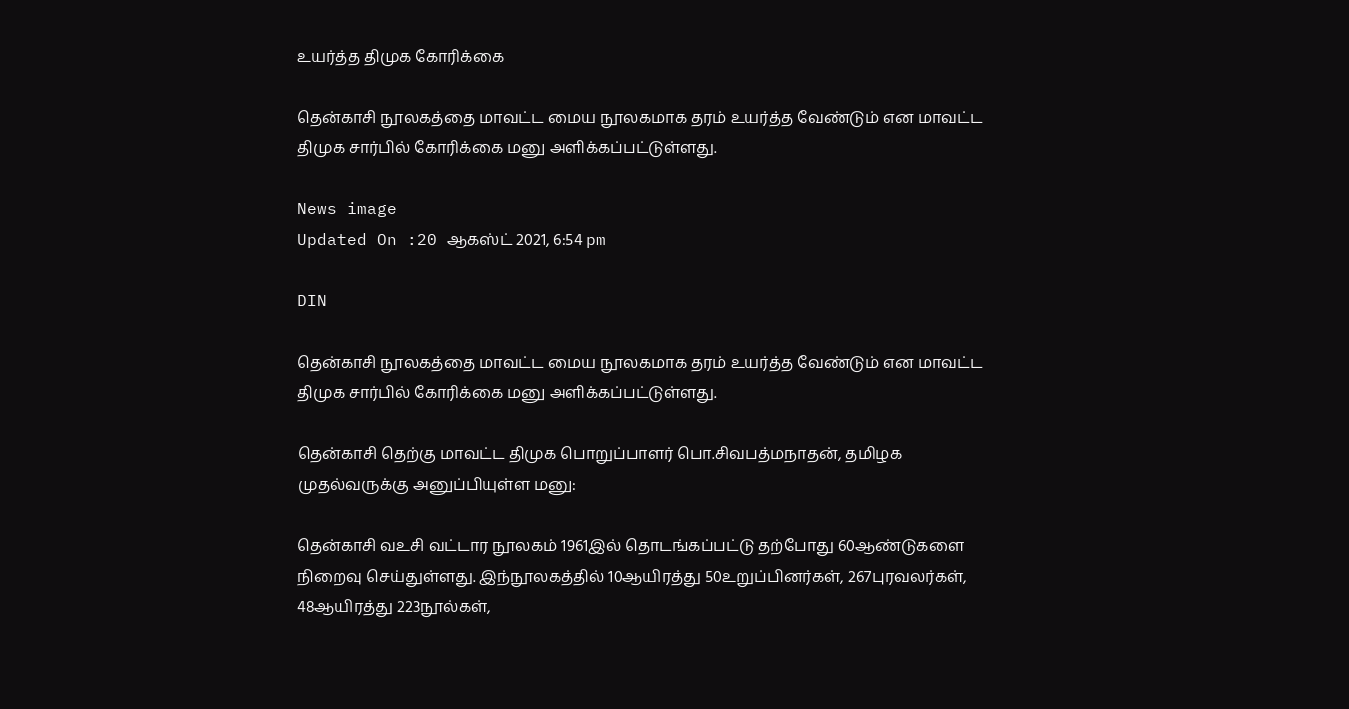உயர்த்த திமுக கோரிக்கை

தென்காசி நூலகத்தை மாவட்ட மைய நூலகமாக தரம் உயர்த்த வேண்டும் என மாவட்ட திமுக சார்பில் கோரிக்கை மனு அளிக்கப்பட்டுள்ளது.

News image
Updated On :20 ஆகஸ்ட் 2021, 6:54 pm

DIN

தென்காசி நூலகத்தை மாவட்ட மைய நூலகமாக தரம் உயர்த்த வேண்டும் என மாவட்ட திமுக சார்பில் கோரிக்கை மனு அளிக்கப்பட்டுள்ளது.

தென்காசி தெற்கு மாவட்ட திமுக பொறுப்பாளர் பொ.சிவபத்மநாதன், தமிழக முதல்வருக்கு அனுப்பியுள்ள மனு:

தென்காசி வஉசி வட்டார நூலகம் 1961இல் தொடங்கப்பட்டு தற்போது 60ஆண்டுகளை நிறைவு செய்துள்ளது. இந்நூலகத்தில் 10ஆயிரத்து 50உறுப்பினர்கள், 267புரவலர்கள், 48ஆயிரத்து 223நூல்கள்,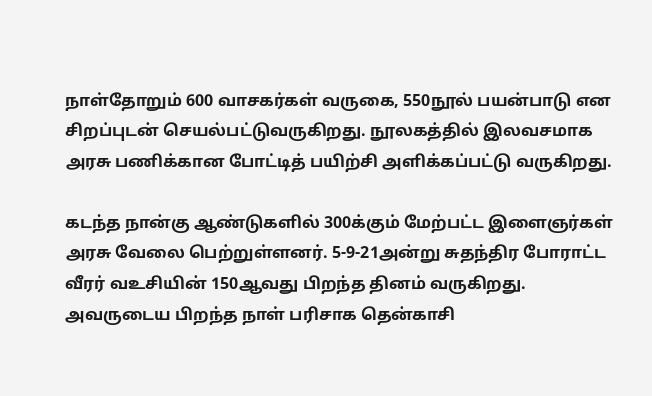நாள்தோறும் 600 வாசகர்கள் வருகை, 550நூல் பயன்பாடு என சிறப்புடன் செயல்பட்டுவருகிறது. நூலகத்தில் இலவசமாக அரசு பணிக்கான போட்டித் பயிற்சி அளிக்கப்பட்டு வருகிறது.

கடந்த நான்கு ஆண்டுகளில் 300க்கும் மேற்பட்ட இளைஞர்கள் அரசு வேலை பெற்றுள்ளனர். 5-9-21அன்று சுதந்திர போராட்ட வீரர் வஉசியின் 150ஆவது பிறந்த தினம் வருகிறது. அவருடைய பிறந்த நாள் பரிசாக தென்காசி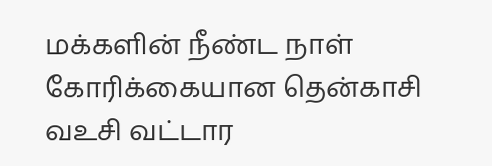மக்களின் நீண்ட நாள் கோரிக்கையான தென்காசி வஉசி வட்டார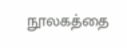நூலகத்தை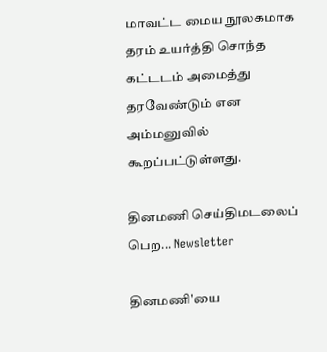மாவட்ட மைய நூலகமாக தரம் உயர்த்தி சொந்த கட்டடம் அமைத்து தரவேண்டும் என அம்மனுவில் கூறப்பட்டுள்ளது.

தினமணி செய்திமடலைப் பெற... Newsletter

தினமணி'யை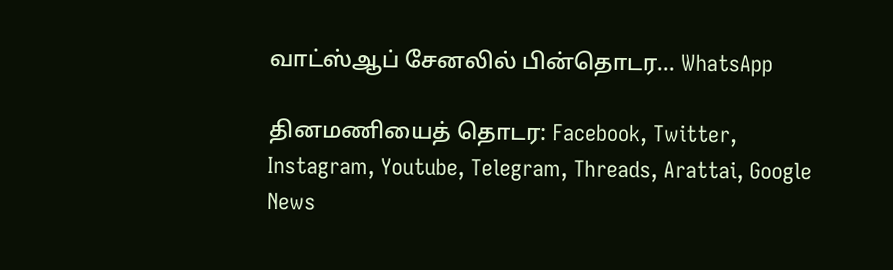வாட்ஸ்ஆப் சேனலில் பின்தொடர... WhatsApp

தினமணியைத் தொடர: Facebook, Twitter, Instagram, Youtube, Telegram, Threads, Arattai, Google News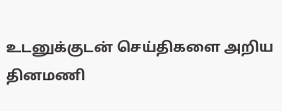உடனுக்குடன் செய்திகளை அறிய தினமணி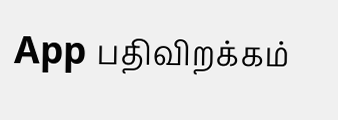App பதிவிறக்கம்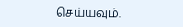செய்யவும்.